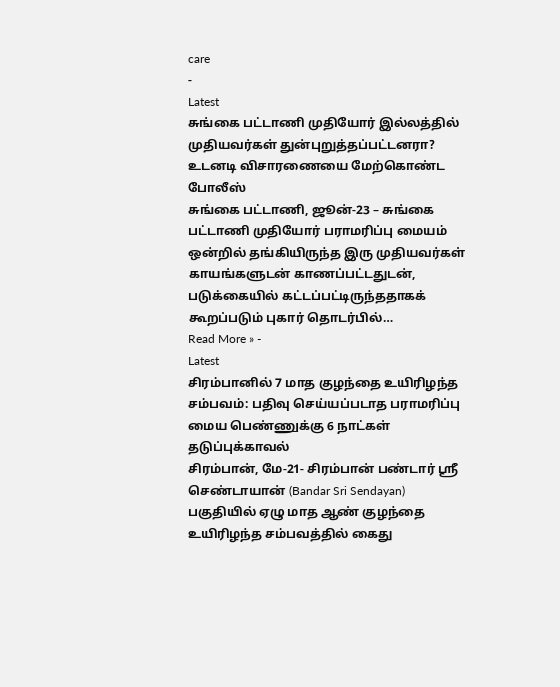care
-
Latest
சுங்கை பட்டாணி முதியோர் இல்லத்தில் முதியவர்கள் துன்புறுத்தப்பட்டனரா? உடனடி விசாரணையை மேற்கொண்ட போலீஸ்
சுங்கை பட்டாணி, ஜூன்-23 – சுங்கை பட்டாணி முதியோர் பராமரிப்பு மையம் ஒன்றில் தங்கியிருந்த இரு முதியவர்கள் காயங்களுடன் காணப்பட்டதுடன், படுக்கையில் கட்டப்பட்டிருந்ததாகக் கூறப்படும் புகார் தொடர்பில்…
Read More » -
Latest
சிரம்பானில் 7 மாத குழந்தை உயிரிழந்த சம்பவம்: பதிவு செய்யப்படாத பராமரிப்பு மைய பெண்ணுக்கு 6 நாட்கள் தடுப்புக்காவல்
சிரம்பான், மே-21- சிரம்பான் பண்டார் ஸ்ரீ செண்டாயான் (Bandar Sri Sendayan) பகுதியில் ஏழு மாத ஆண் குழந்தை உயிரிழந்த சம்பவத்தில் கைது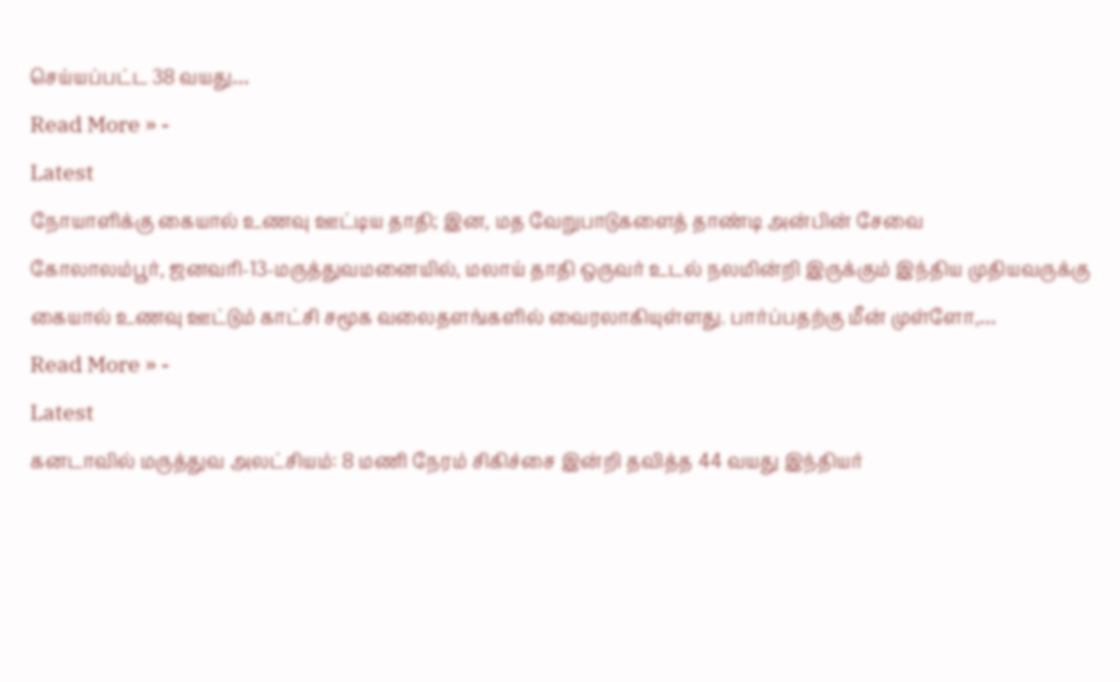செய்யப்பட்ட 38 வயது…
Read More » -
Latest
நோயாளிக்கு கையால் உணவு ஊட்டிய தாதி; இன, மத வேறுபாடுகளைத் தாண்டி அன்பின் சேவை
கோலாலம்பூர், ஜனவரி-13-மருத்துவமனையில், மலாய் தாதி ஒருவர் உடல் நலமின்றி இருக்கும் இந்திய முதியவருக்கு கையால் உணவு ஊட்டும் காட்சி சமூக வலைதளங்களில் வைரலாகியுள்ளது. பார்ப்பதற்கு மீன் முள்ளோ,…
Read More » -
Latest
கனடாவில் மருத்துவ அலட்சியம்: 8 மணி நேரம் சிகிச்சை இன்றி தவித்த 44 வயது இந்தியர்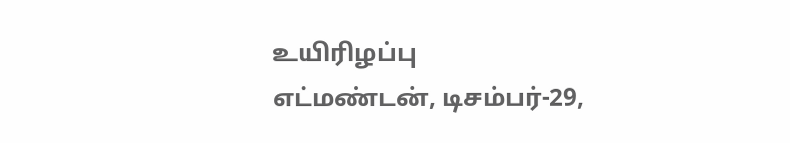உயிரிழப்பு
எட்மண்டன், டிசம்பர்-29,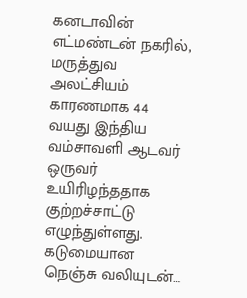கனடாவின் எட்மண்டன் நகரில், மருத்துவ அலட்சியம் காரணமாக 44 வயது இந்திய வம்சாவளி ஆடவர் ஒருவர் உயிரிழந்ததாக குற்றச்சாட்டு எழுந்துள்ளது. கடுமையான நெஞ்சு வலியுடன்…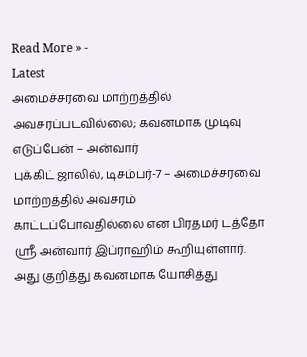Read More » -
Latest
அமைச்சரவை மாற்றத்தில் அவசரப்படவில்லை; கவனமாக முடிவு எடுப்பேன் – அன்வார்
புக்கிட் ஜாலில், டிசம்பர்-7 – அமைச்சரவை மாற்றத்தில் அவசரம் காட்டப்போவதில்லை என பிரதமர் டத்தோ ஸ்ரீ அன்வார் இப்ராஹிம் கூறியுள்ளார். அது குறித்து கவனமாக யோசித்து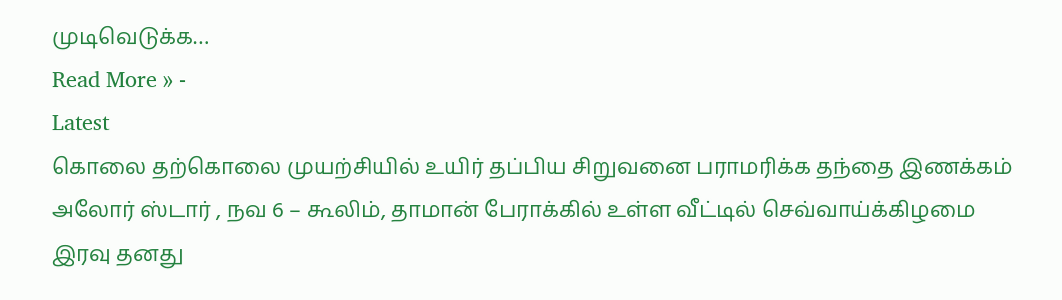முடிவெடுக்க…
Read More » -
Latest
கொலை தற்கொலை முயற்சியில் உயிர் தப்பிய சிறுவனை பராமரிக்க தந்தை இணக்கம்
அலோர் ஸ்டார் , நவ 6 – கூலிம், தாமான் பேராக்கில் உள்ள வீட்டில் செவ்வாய்க்கிழமை இரவு தனது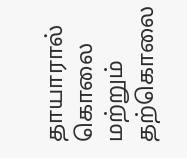தாயாரால் கொலை மற்றும் தற்கொலை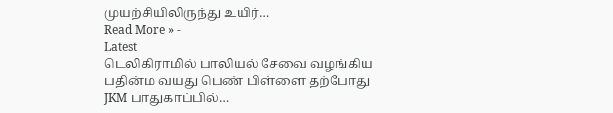முயற்சியிலிருந்து உயிர்…
Read More » -
Latest
டெலிகிராமில் பாலியல் சேவை வழங்கிய பதின்ம வயது பெண் பிள்ளை தற்போது JKM பாதுகாப்பில்…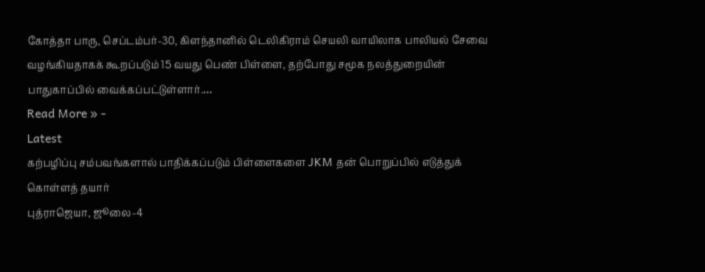கோத்தா பாரு, செப்டம்பர்-30, கிளந்தானில் டெலிகிராம் செயலி வாயிலாக பாலியல் சேவை வழங்கியதாகக் கூறப்படும் 15 வயது பெண் பிள்ளை, தற்போது சமூக நலத்துறையின் பாதுகாப்பில் வைக்கப்பட்டுள்ளார்.…
Read More » -
Latest
கற்பழிப்பு சம்பவங்களால் பாதிக்கப்படும் பிள்ளைகளை JKM தன் பொறுப்பில் எடுத்துக் கொள்ளத் தயார்
புத்ராஜெயா, ஜூலை-4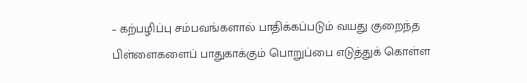– கற்பழிப்பு சம்பவங்களால் பாதிக்கப்படும் வயது குறைந்த பிள்ளைகளைப் பாதுகாக்கும் பொறுப்பை எடுத்துக் கொள்ள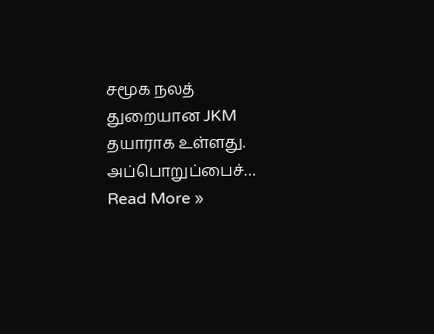சமூக நலத் துறையான JKM தயாராக உள்ளது. அப்பொறுப்பைச்…
Read More »